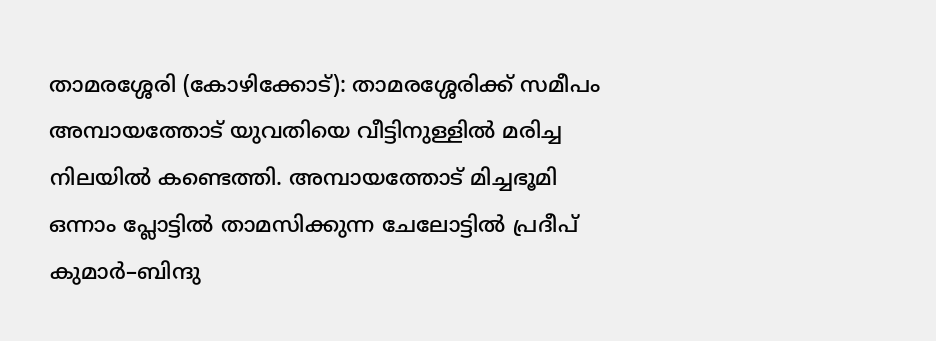താമരശ്ശേരി (കോഴിക്കോട്): താമരശ്ശേരിക്ക് സമീപം അമ്പായത്തോട് യുവതിയെ വീട്ടിനുള്ളിൽ മരിച്ച നിലയിൽ കണ്ടെത്തി. അമ്പായത്തോട് മിച്ചഭൂമി ഒന്നാം പ്ലോട്ടിൽ താമസിക്കുന്ന ചേലോട്ടിൽ പ്രദീപ് കുമാർ–ബിന്ദു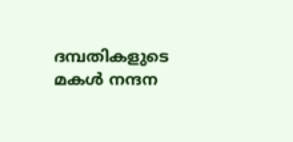ദമ്പതികളുടെ മകൾ നന്ദന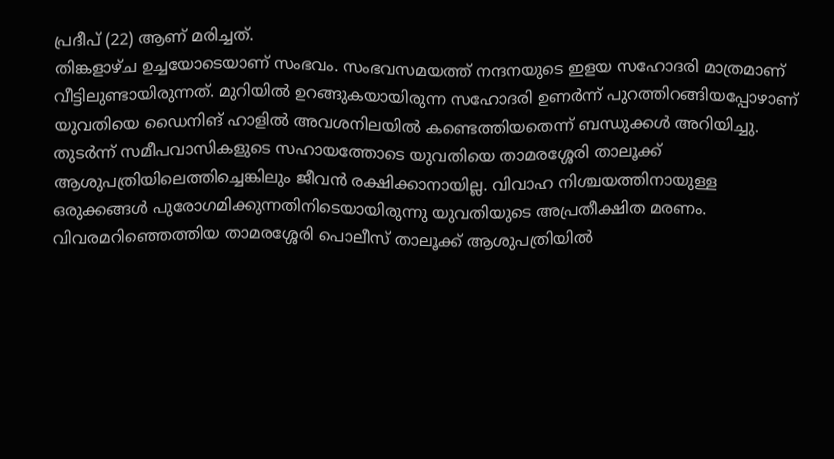പ്രദീപ് (22) ആണ് മരിച്ചത്.
തിങ്കളാഴ്ച ഉച്ചയോടെയാണ് സംഭവം. സംഭവസമയത്ത് നന്ദനയുടെ ഇളയ സഹോദരി മാത്രമാണ് വീട്ടിലുണ്ടായിരുന്നത്. മുറിയിൽ ഉറങ്ങുകയായിരുന്ന സഹോദരി ഉണർന്ന് പുറത്തിറങ്ങിയപ്പോഴാണ് യുവതിയെ ഡൈനിങ് ഹാളിൽ അവശനിലയിൽ കണ്ടെത്തിയതെന്ന് ബന്ധുക്കൾ അറിയിച്ചു.
തുടർന്ന് സമീപവാസികളുടെ സഹായത്തോടെ യുവതിയെ താമരശ്ശേരി താലൂക്ക് ആശുപത്രിയിലെത്തിച്ചെങ്കിലും ജീവൻ രക്ഷിക്കാനായില്ല. വിവാഹ നിശ്ചയത്തിനായുള്ള ഒരുക്കങ്ങൾ പുരോഗമിക്കുന്നതിനിടെയായിരുന്നു യുവതിയുടെ അപ്രതീക്ഷിത മരണം.
വിവരമറിഞ്ഞെത്തിയ താമരശ്ശേരി പൊലീസ് താലൂക്ക് ആശുപത്രിയിൽ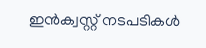ഇൻക്വസ്റ്റ് നടപടികൾ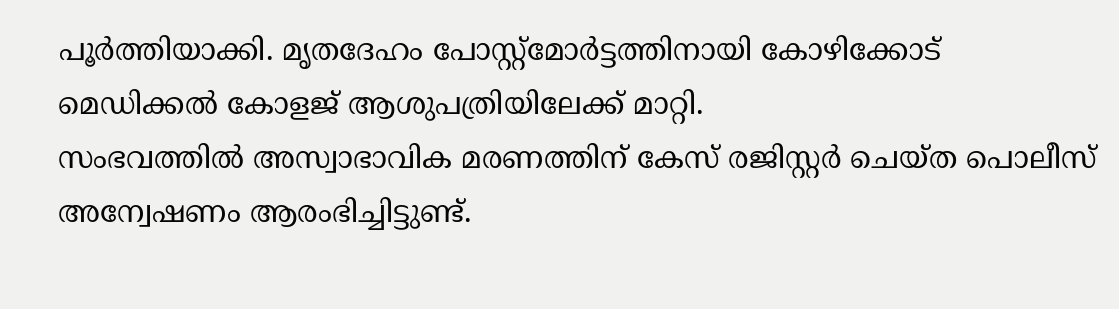പൂർത്തിയാക്കി. മൃതദേഹം പോസ്റ്റ്മോർട്ടത്തിനായി കോഴിക്കോട് മെഡിക്കൽ കോളജ് ആശുപത്രിയിലേക്ക് മാറ്റി.
സംഭവത്തിൽ അസ്വാഭാവിക മരണത്തിന് കേസ് രജിസ്റ്റർ ചെയ്ത പൊലീസ് അന്വേഷണം ആരംഭിച്ചിട്ടുണ്ട്.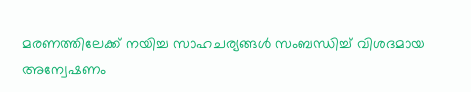മരണത്തിലേക്ക് നയിച്ച സാഹചര്യങ്ങൾ സംബന്ധിച്ച് വിശദമായ അന്വേഷണം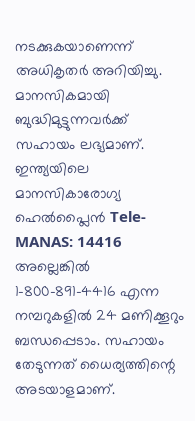നടക്കുകയാണെന്ന് അധികൃതർ അറിയിച്ചു.
മാനസികമായി ബുദ്ധിമുട്ടുന്നവർക്ക് സഹായം ലഭ്യമാണ്. ഇന്ത്യയിലെ മാനസികാരോഗ്യ ഹെൽപ്ലൈൻ Tele-MANAS: 14416 അല്ലെങ്കിൽ 1-800-891-4416 എന്ന നമ്പറുകളിൽ 24 മണിക്കൂറും ബന്ധപ്പെടാം. സഹായം തേടുന്നത് ധൈര്യത്തിന്റെ അടയാളമാണ്.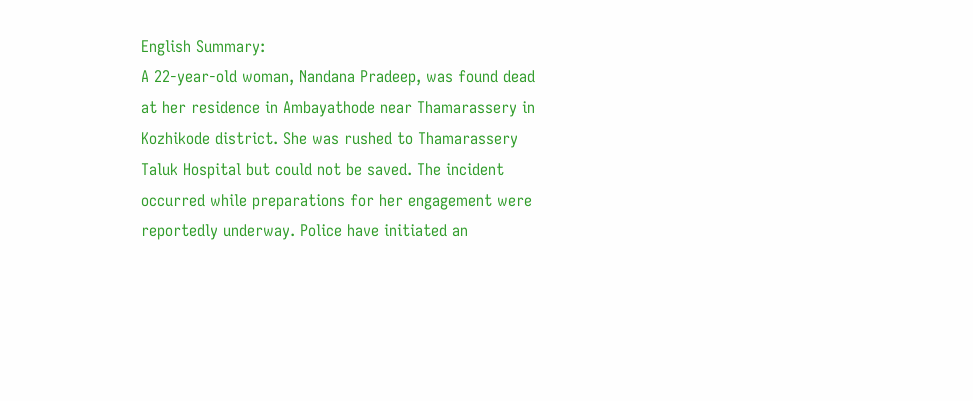English Summary:
A 22-year-old woman, Nandana Pradeep, was found dead at her residence in Ambayathode near Thamarassery in Kozhikode district. She was rushed to Thamarassery Taluk Hospital but could not be saved. The incident occurred while preparations for her engagement were reportedly underway. Police have initiated an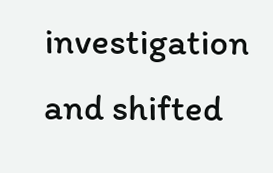investigation and shifted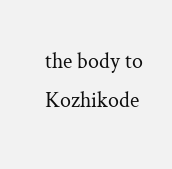the body to Kozhikode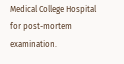Medical College Hospital for post-mortem examination.